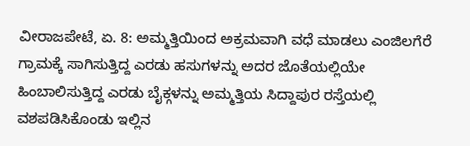ವೀರಾಜಪೇಟೆ, ಏ. 8: ಅಮ್ಮತ್ತಿಯಿಂದ ಅಕ್ರಮವಾಗಿ ವಧೆ ಮಾಡಲು ಎಂಜಿಲಗೆರೆ ಗ್ರಾಮಕ್ಕೆ ಸಾಗಿಸುತ್ತಿದ್ದ ಎರಡು ಹಸುಗಳನ್ನು ಅದರ ಜೊತೆಯಲ್ಲಿಯೇ ಹಿಂಬಾಲಿಸುತ್ತಿದ್ದ ಎರಡು ಬೈಕ್ಗಳನ್ನು ಅಮ್ಮತ್ತಿಯ ಸಿದ್ದಾಪುರ ರಸ್ತೆಯಲ್ಲಿ ವಶಪಡಿಸಿಕೊಂಡು ಇಲ್ಲಿನ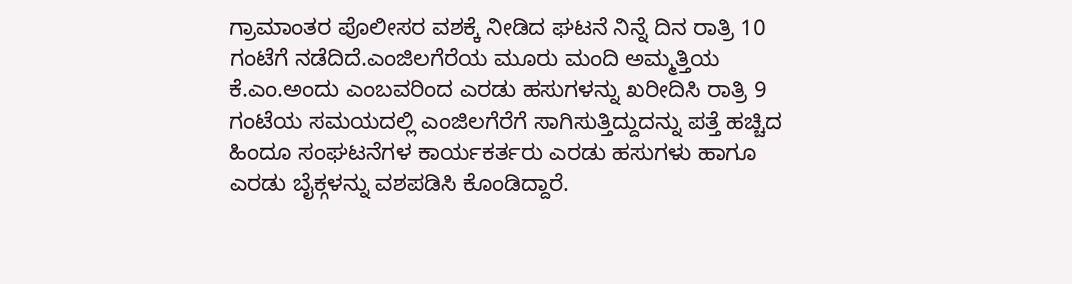ಗ್ರಾಮಾಂತರ ಪೊಲೀಸರ ವಶಕ್ಕೆ ನೀಡಿದ ಘಟನೆ ನಿನ್ನೆ ದಿನ ರಾತ್ರಿ 10 ಗಂಟೆಗೆ ನಡೆದಿದೆ.ಎಂಜಿಲಗೆರೆಯ ಮೂರು ಮಂದಿ ಅಮ್ಮತ್ತಿಯ ಕೆ.ಎಂ.ಅಂದು ಎಂಬವರಿಂದ ಎರಡು ಹಸುಗಳನ್ನು ಖರೀದಿಸಿ ರಾತ್ರಿ 9 ಗಂಟೆಯ ಸಮಯದಲ್ಲಿ ಎಂಜಿಲಗೆರೆಗೆ ಸಾಗಿಸುತ್ತಿದ್ದುದನ್ನು ಪತ್ತೆ ಹಚ್ಚಿದ ಹಿಂದೂ ಸಂಘಟನೆಗಳ ಕಾರ್ಯಕರ್ತರು ಎರಡು ಹಸುಗಳು ಹಾಗೂ ಎರಡು ಬೈಕ್ಗಳನ್ನು ವಶಪಡಿಸಿ ಕೊಂಡಿದ್ದಾರೆ.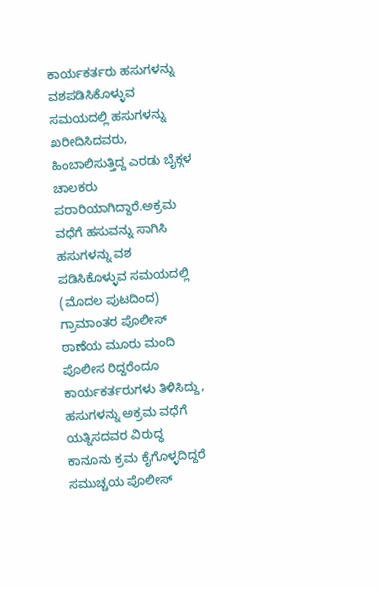ಕಾರ್ಯಕರ್ತರು ಹಸುಗಳನ್ನು ವಶಪಡಿಸಿಕೊಳ್ಳುವ ಸಮಯದಲ್ಲಿ ಹಸುಗಳನ್ನು ಖರೀದಿಸಿದವರು, ಹಿಂಬಾಲಿಸುತ್ತಿದ್ದ ಎರಡು ಬೈಕ್ಗಳ ಚಾಲಕರು ಪರಾರಿಯಾಗಿದ್ದಾರೆ.ಅಕ್ರಮ ವಧೆಗೆ ಹಸುವನ್ನು ಸಾಗಿಸಿ ಹಸುಗಳನ್ನು ವಶ ಪಡಿಸಿಕೊಳ್ಳುವ ಸಮಯದಲ್ಲಿ
(ಮೊದಲ ಪುಟದಿಂದ) ಗ್ರಾಮಾಂತರ ಪೊಲೀಸ್ ಠಾಣೆಯ ಮೂರು ಮಂದಿ ಪೊಲೀಸ ರಿದ್ದರೆಂದೂ ಕಾರ್ಯಕರ್ತರುಗಳು ತಿಳಿಸಿದ್ದು, ಹಸುಗಳನ್ನು ಅಕ್ರಮ ವಧೆಗೆ ಯತ್ನಿಸದವರ ವಿರುದ್ಧ ಕಾನೂನು ಕ್ರಮ ಕೈಗೊಳ್ಳದಿದ್ದರೆ ಸಮುಚ್ಚಯ ಪೊಲೀಸ್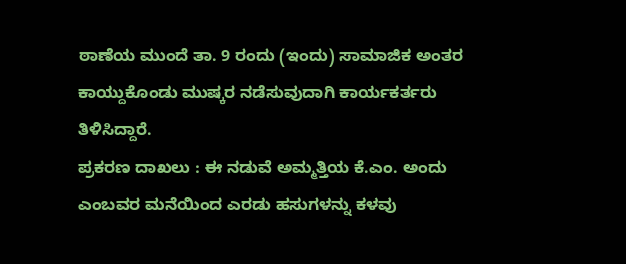ಠಾಣೆಯ ಮುಂದೆ ತಾ. 9 ರಂದು (ಇಂದು) ಸಾಮಾಜಿಕ ಅಂತರ ಕಾಯ್ದುಕೊಂಡು ಮುಷ್ಕರ ನಡೆಸುವುದಾಗಿ ಕಾರ್ಯಕರ್ತರು ತಿಳಿಸಿದ್ದಾರೆ.
ಪ್ರಕರಣ ದಾಖಲು : ಈ ನಡುವೆ ಅಮ್ಮತ್ತಿಯ ಕೆ.ಎಂ. ಅಂದು ಎಂಬವರ ಮನೆಯಿಂದ ಎರಡು ಹಸುಗಳನ್ನು ಕಳವು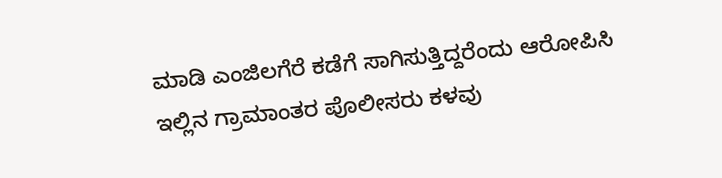ಮಾಡಿ ಎಂಜಿಲಗೆರೆ ಕಡೆಗೆ ಸಾಗಿಸುತ್ತಿದ್ದರೆಂದು ಆರೋಪಿಸಿ ಇಲ್ಲಿನ ಗ್ರಾಮಾಂತರ ಪೊಲೀಸರು ಕಳವು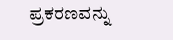ಪ್ರಕರಣವನ್ನು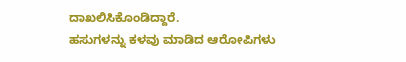ದಾಖಲಿಸಿಕೊಂಡಿದ್ದಾರೆ.
ಹಸುಗಳನ್ನು ಕಳವು ಮಾಡಿದ ಆರೋಪಿಗಳು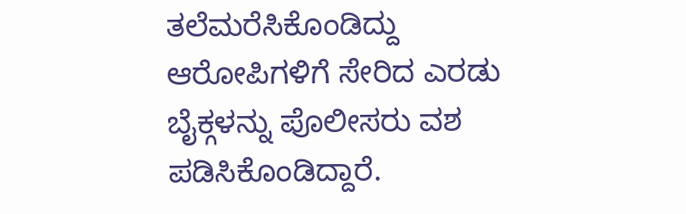ತಲೆಮರೆಸಿಕೊಂಡಿದ್ದು ಆರೋಪಿಗಳಿಗೆ ಸೇರಿದ ಎರಡು ಬೈಕ್ಗಳನ್ನು ಪೊಲೀಸರು ವಶ ಪಡಿಸಿಕೊಂಡಿದ್ದಾರೆ.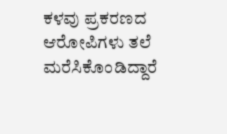ಕಳವು ಪ್ರಕರಣದ ಆರೋಪಿಗಳು ತಲೆ ಮರೆಸಿಕೊಂಡಿದ್ದಾರೆ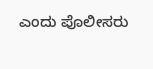ಎಂದು ಪೊಲೀಸರು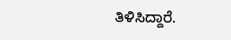ತಿಳಿಸಿದ್ದಾರೆ.